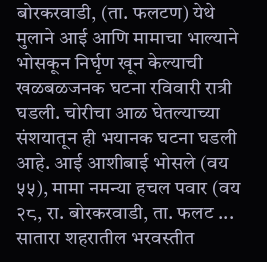बोरकरवाडी, (ता. फलटण) येथे मुलाने आई आणि मामाचा भाल्याने भोसकून निर्घृण खून केल्याची खळबळजनक घटना रविवारी रात्री घडली. चोरीचा आळ घेतल्याच्या संशयातून ही भयानक घटना घडली आहे. आई आशीबाई भोसले (वय ५५), मामा नमन्या हचल पवार (वय २८, रा. बोरकरवाडी, ता. फलट ...
सातारा शहरातील भरवस्तीत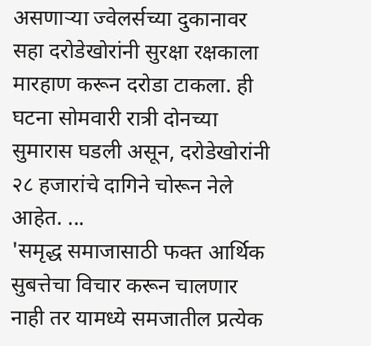असणाऱ्या ज्वेलर्सच्या दुकानावर सहा दरोडेखोरांनी सुरक्षा रक्षकाला मारहाण करून दरोडा टाकला. ही घटना सोमवारी रात्री दोनच्या सुमारास घडली असून, दरोडेखोरांनी २८ हजारांचे दागिने चोरून नेले आहेत. ...
'समृद्ध समाजासाठी फक्त आर्थिक सुबत्तेचा विचार करून चालणार नाही तर यामध्ये समजातील प्रत्येक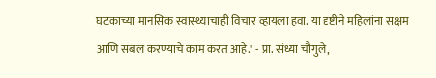घटकाच्या मानसिक स्वास्थ्याचाही विचार व्हायला हवा. या दृष्टीने महिलांना सक्षम आणि सबल करण्याचे काम करत आहे.' - प्रा. संध्या चौगुले,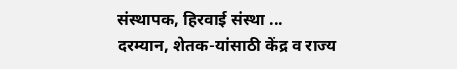संस्थापक, हिरवाई संस्था ...
दरम्यान, शेतक-यांसाठी केंद्र व राज्य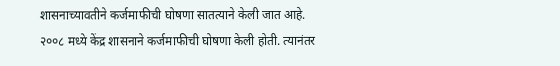शासनाच्यावतीने कर्जमाफीची घोषणा सातत्याने केली जात आहे. २००८ मध्ये केंद्र शासनाने कर्जमाफीची घोषणा केली होती. त्यानंतर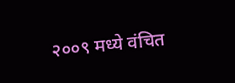२००९ मध्ये वंचित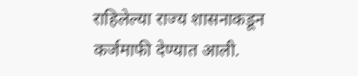राहिलेल्या राज्य शासनाकडून कर्जमाफी देण्यात आली.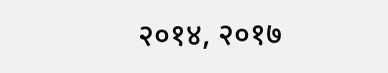२०१४, २०१७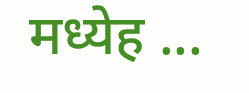मध्येह ...